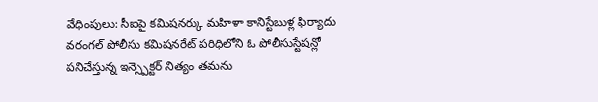వేధింపులు: సీఐపై కమిషనర్కు మహిళా కానిస్టేబుళ్ల ఫిర్యాదు
వరంగల్ పోలీసు కమిషనరేట్ పరిధిలోని ఓ పోలీసుస్టేషన్లో పనిచేస్తున్న ఇన్స్పెక్టర్ నిత్యం తమను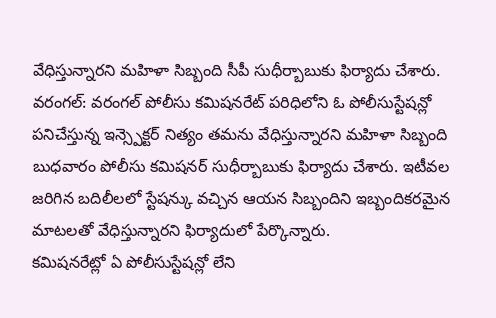వేధిస్తున్నారని మహిళా సిబ్బంది సీపీ సుధీర్బాబుకు ఫిర్యాదు చేశారు.
వరంగల్: వరంగల్ పోలీసు కమిషనరేట్ పరిధిలోని ఓ పోలీసుస్టేషన్లో పనిచేస్తున్న ఇన్స్పెక్టర్ నిత్యం తమను వేధిస్తున్నారని మహిళా సిబ్బంది బుధవారం పోలీసు కమిషనర్ సుధీర్బాబుకు ఫిర్యాదు చేశారు. ఇటీవల జరిగిన బదిలీలలో స్టేషన్కు వచ్చిన ఆయన సిబ్బందిని ఇబ్బందికరమైన మాటలతో వేధిస్తున్నారని ఫిర్యాదులో పేర్కొన్నారు.
కమిషనరేట్లో ఏ పోలీసుస్టేషన్లో లేని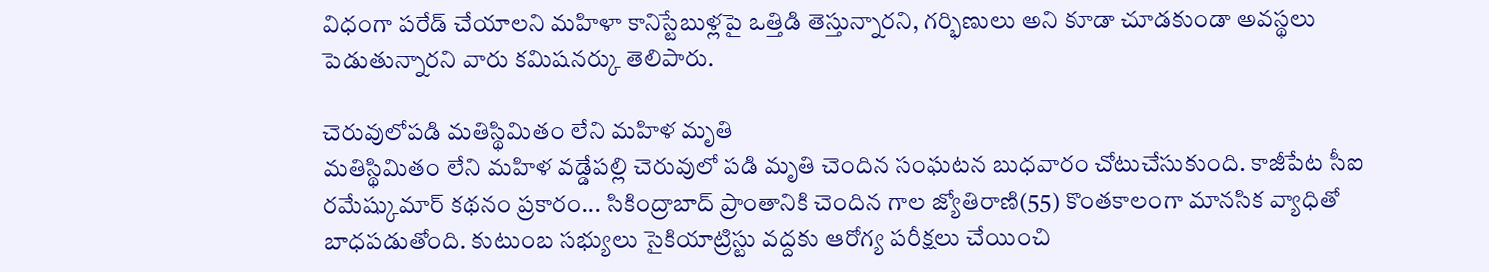విధంగా పరేడ్ చేయాలని మహిళా కానిస్టేబుళ్లపై ఒత్తిడి తెస్తున్నారని, గర్భిణులు అని కూడా చూడకుండా అవస్థలు పెడుతున్నారని వారు కమిషనర్కు తెలిపారు.

చెరువులోపడి మతిస్థిమితం లేని మహిళ మృతి
మతిస్థిమితం లేని మహిళ వడ్డేపల్లి చెరువులో పడి మృతి చెందిన సంఘటన బుధవారం చోటుచేసుకుంది. కాజీపేట సీఐ రమేష్కుమార్ కథనం ప్రకారం... సికింద్రాబాద్ ప్రాంతానికి చెందిన గాల జ్యోతిరాణి(55) కొంతకాలంగా మానసిక వ్యాధితో బాధపడుతోంది. కుటుంబ సభ్యులు సైకియాట్రిస్టు వద్దకు ఆరోగ్య పరీక్షలు చేయించి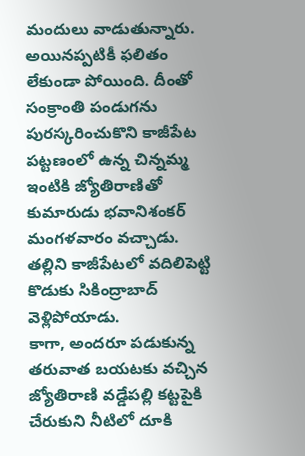మందులు వాడుతున్నారు.
అయినప్పటికీ ఫలితం లేకుండా పోయింది. దీంతో సంక్రాంతి పండుగను పురస్కరించుకొని కాజీపేట పట్టణంలో ఉన్న చిన్నమ్మ ఇంటికి జ్యోతిరాణితో కుమారుడు భవానిశంకర్ మంగళవారం వచ్చాడు. తల్లిని కాజీపేటలో వదిలిపెట్టి కొడుకు సికింద్రాబాద్ వెళ్లిపోయాడు.
కాగా, అందరూ పడుకున్న తరువాత బయటకు వచ్చిన జ్యోతిరాణి వడ్డేపల్లి కట్టపైకి చేరుకుని నీటిలో దూకి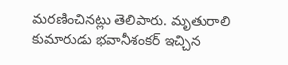మరణించినట్లు తెలిపారు. మృతురాలి కుమారుడు భవానీశంకర్ ఇచ్చిన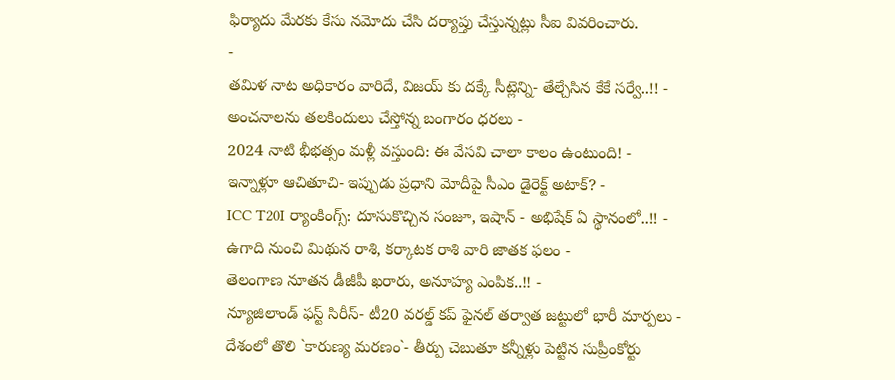ఫిర్యాదు మేరకు కేసు నమోదు చేసి దర్యాప్తు చేస్తున్నట్లు సీఐ వివరించారు.
-
తమిళ నాట అధికారం వారిదే, విజయ్ కు దక్కే సీట్లెన్ని- తేల్చేసిన కేకే సర్వే..!! -
అంచనాలను తలకిందులు చేస్తోన్న బంగారం ధరలు -
2024 నాటి భీభత్సం మళ్లీ వస్తుంది: ఈ వేసవి చాలా కాలం ఉంటుంది! -
ఇన్నాళ్లూ ఆచితూచి- ఇప్పుడు ప్రధాని మోదీపై సీఎం డైరెక్ట్ అటాక్? -
ICC T20I ర్యాంకింగ్స్: దూసుకొచ్చిన సంజూ, ఇషాన్ - అభిషేక్ ఏ స్థానంలో..!! -
ఉగాది నుంచి మిథున రాశి, కర్కాటక రాశి వారి జాతక ఫలం -
తెలంగాణ నూతన డీజీపీ ఖరారు, అనూహ్య ఎంపిక..!! -
న్యూజిలాండ్ ఫస్ట్ సిరీస్- టీ20 వరల్డ్ కప్ ఫైనల్ తర్వాత జట్టులో భారీ మార్పలు -
దేశంలో తొలి `కారుణ్య మరణం`- తీర్పు చెబుతూ కన్నీళ్లు పెట్టిన సుప్రీంకోర్టు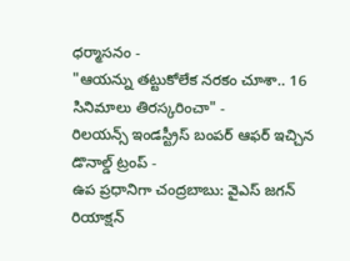ధర్మాసనం -
"ఆయన్ను తట్టుకోలేక నరకం చూశా.. 16 సినిమాలు తిరస్కరించా" -
రిలయన్స్ ఇండస్ట్రీస్ బంపర్ ఆఫర్ ఇచ్చిన డొనాల్డ్ ట్రంప్ -
ఉప ప్రధానిగా చంద్రబాబు: వైఎస్ జగన్ రియాక్షన్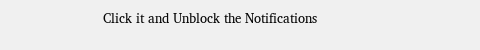Click it and Unblock the Notifications